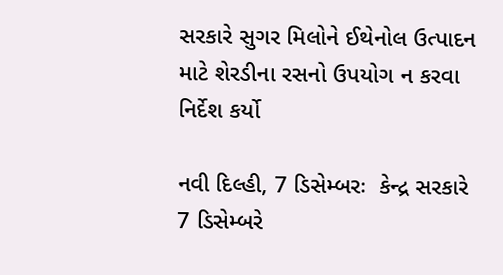સરકારે સુગર મિલોને ઈથેનોલ ઉત્પાદન માટે શેરડીના રસનો ઉપયોગ ન કરવા નિર્દેશ કર્યો

નવી દિલ્હી, 7 ડિસેમ્બરઃ  કેન્દ્ર સરકારે 7 ડિસેમ્બરે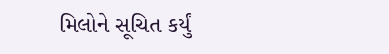મિલોને સૂચિત કર્યું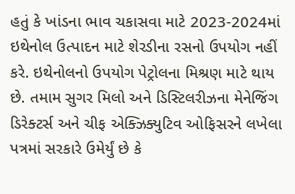હતું કે ખાંડના ભાવ ચકાસવા માટે 2023-2024માં ઇથેનોલ ઉત્પાદન માટે શેરડીના રસનો ઉપયોગ નહીં કરે. ઇથેનોલનો ઉપયોગ પેટ્રોલના મિશ્રણ માટે થાય છે. તમામ સુગર મિલો અને ડિસ્ટિલરીઝના મેનેજિંગ ડિરેક્ટર્સ અને ચીફ એક્ઝિક્યુટિવ ઓફિસરને લખેલા પત્રમાં સરકારે ઉમેર્યું છે કે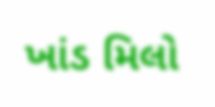ખાંડ મિલો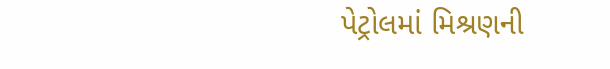પેટ્રોલમાં મિશ્રણની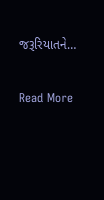જરૂરિયાતને…

Read More